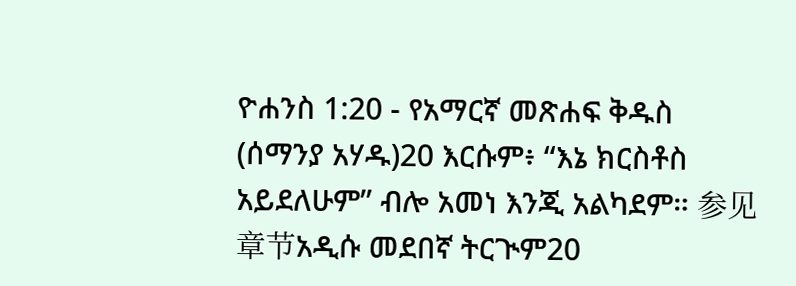ዮሐንስ 1:20 - የአማርኛ መጽሐፍ ቅዱስ (ሰማንያ አሃዱ)20 እርሱም፥ “እኔ ክርስቶስ አይደለሁም” ብሎ አመነ እንጂ አልካደም። 参见章节አዲሱ መደበኛ ትርጒም20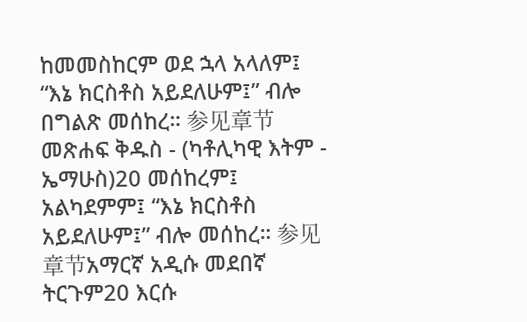ከመመስከርም ወደ ኋላ አላለም፤ “እኔ ክርስቶስ አይደለሁም፤” ብሎ በግልጽ መሰከረ። 参见章节መጽሐፍ ቅዱስ - (ካቶሊካዊ እትም - ኤማሁስ)20 መሰከረም፤ አልካደምም፤ “እኔ ክርስቶስ አይደለሁም፤” ብሎ መሰከረ። 参见章节አማርኛ አዲሱ መደበኛ ትርጉም20 እርሱ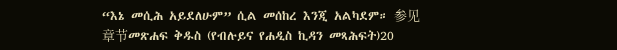“እኔ መሲሕ አይደለሁም” ሲል መሰከረ እንጂ አልካደም። 参见章节መጽሐፍ ቅዱስ (የብሉይና የሐዲስ ኪዳን መጻሕፍት)20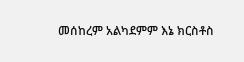መሰከረም አልካደምም እኔ ክርስቶስ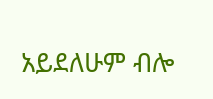አይደለሁም ብሎ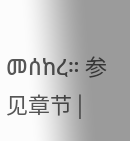መሰከረ። 参见章节 |